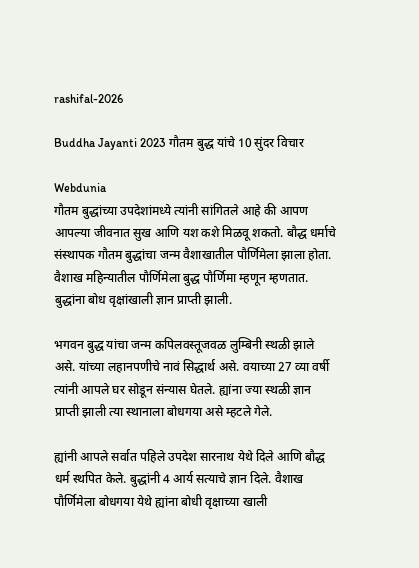rashifal-2026

Buddha Jayanti 2023 गौतम बुद्ध यांचे 10 सुंदर विचार

Webdunia
गौतम बुद्धांच्या उपदेशांमध्ये त्यांनी सांगितले आहे की आपण आपल्या जीवनात सुख आणि यश कशे मिळवू शकतो. बौद्ध धर्माचे संस्थापक गौतम बुद्धांचा जन्म वैशाखातील पौर्णिमेला झाला होता. वैशाख महिन्यातील पौर्णिमेला बुद्ध पौर्णिमा म्हणून म्हणतात. बुद्धांना बोध वृक्षांखाली ज्ञान प्राप्ती झाली.

भगवन बुद्ध यांचा जन्म कपिलवस्तूजवळ लुम्बिनी स्थळी झाले असे. यांच्या लहानपणीचे नावं सिद्धार्थ असे. वयाच्या 27 व्या वर्षी त्यांनी आपले घर सोडून संन्यास घेतले. ह्यांना ज्या स्थळी ज्ञान प्राप्ती झाली त्या स्थानाला बोधगया असे म्हटले गेले.

ह्यांनी आपले सर्वात पहिले उपदेश सारनाथ येथे दिले आणि बौद्ध धर्म स्थपित केले. बुद्धांनी 4 आर्य सत्याचे ज्ञान दिले. वैशाख पौर्णिमेला बोधगया येथे ह्यांना बोधी वृक्षाच्या खाली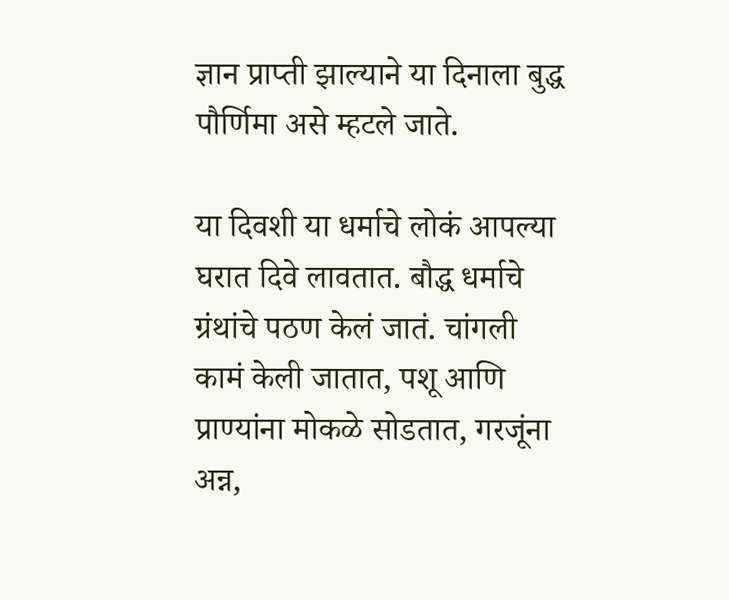ज्ञान प्राप्ती झाल्याने या दिनाला बुद्ध पौर्णिमा असे म्हटले जाते.

या दिवशी या धर्माचे लोकं आपल्या घरात दिवे लावतात. बौद्ध धर्माचे ग्रंथांचे पठण केलं जातं. चांगली कामं केली जातात, पशू आणि प्राण्यांना मोकळे सोडतात, गरजूंना अन्न,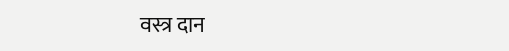वस्त्र दान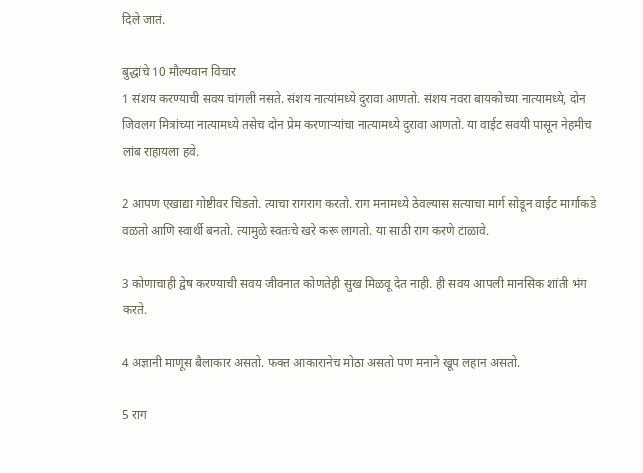दिले जातं.

बुद्धांचे 10 मौल्यवान विचार
1 संशय करण्याची सवय चांगली नसते. संशय नात्यांमध्ये दुरावा आणतो. संशय नवरा बायकोच्या नात्यामध्ये, दोन जिवलग मित्रांच्या नात्यामध्ये तसेच दोन प्रेम करणाऱ्यांचा नात्यामध्ये दुरावा आणतो. या वाईट सवयी पासून नेहमीच लांब राहायला हवे.

2 आपण एखाद्या गोष्टीवर चिडतो. त्याचा रागराग करतो. राग मनामध्ये ठेवल्यास सत्याचा मार्ग सोडून वाईट मार्गाकडे वळतो आणि स्वार्थी बनतो. त्यामुळे स्वतःचे खरे करू लागतो. या साठी राग करणे टाळावे.

3 कोणाचाही द्वेष करण्याची सवय जीवनात कोणतेही सुख मिळवू देत नाही. ही सवय आपली मानसिक शांती भंग करते.

4 अज्ञानी माणूस बैलाकार असतो. फक्त आकारानेच मोठा असतो पण मनाने खूप लहान असतो.

5 राग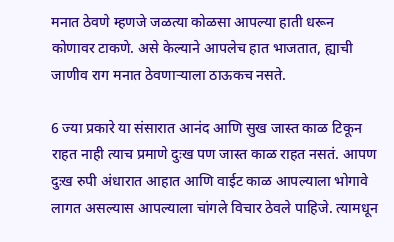मनात ठेवणे म्हणजे जळत्या कोळसा आपल्या हाती धरून कोणावर टाकणे. असे केल्याने आपलेच हात भाजतात, ह्याची जाणीव राग मनात ठेवणाऱ्याला ठाऊकच नसते.

6 ज्या प्रकारे या संसारात आनंद आणि सुख जास्त काळ टिकून राहत नाही त्याच प्रमाणे दुःख पण जास्त काळ राहत नसतं. आपण दुःख रुपी अंधारात आहात आणि वाईट काळ आपल्याला भोगावे लागत असल्यास आपल्याला चांगले विचार ठेवले पाहिजे. त्यामधून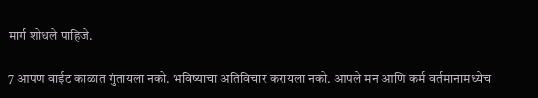मार्ग शोधले पाहिजे.

7 आपण वाईट काळात गुंतायला नको. भविष्याचा अतिविचार करायला नको. आपले मन आणि कर्म वर्तमानामध्येच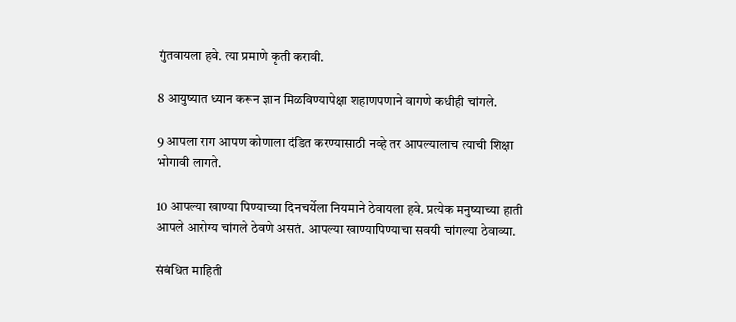गुंतवायला हवे. त्या प्रमाणे कृती करावी.

8 आयुष्यात ध्यान करून ज्ञान मिळविण्यापेक्षा शहाणपणाने वागणे कधीही चांगले.

9 आपला राग आपण कोणाला दंडित करण्यासाठी नव्हे तर आपल्यालाच त्याची शिक्षा भोगावी लागते.

10 आपल्या खाण्या पिण्याच्या दिनचर्येला नियमाने ठेवायला हवे. प्रत्येक मनुष्याच्या हाती आपले आरोग्य चांगले ठेवणे असतं. आपल्या खाण्यापिण्याचा सवयी चांगल्या ठेवाव्या.

संबंधित माहिती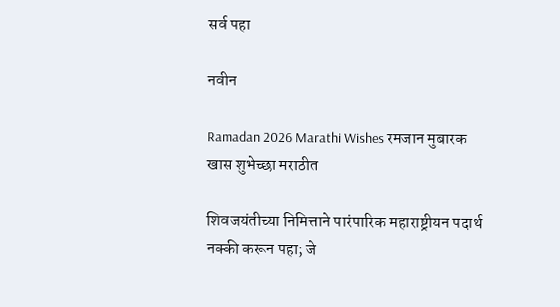सर्व पहा

नवीन

Ramadan 2026 Marathi Wishes रमजान मुबारक खास शुभेच्छा मराठीत

शिवजयंतीच्या निमित्ताने पारंपारिक महाराष्ट्रीयन पदार्थ नक्की करून पहा; जे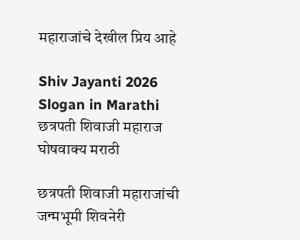महाराजांचे देखील प्रिय आहे

Shiv Jayanti 2026 Slogan in Marathi छत्रपती शिवाजी महाराज घोषवाक्य मराठी

छत्रपती शिवाजी महाराजांची जन्मभूमी शिवनेरी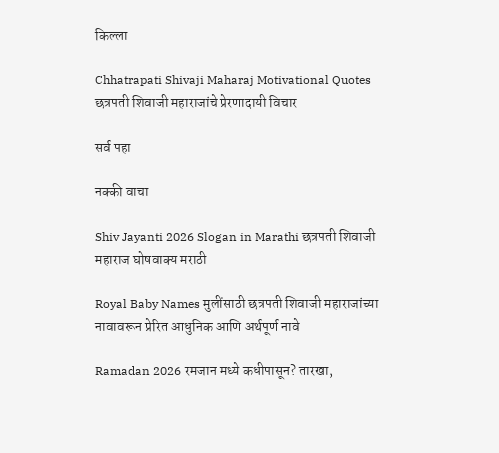किल्ला

Chhatrapati Shivaji Maharaj Motivational Quotes छत्रपती शिवाजी महाराजांचे प्रेरणादायी विचार

सर्व पहा

नक्की वाचा

Shiv Jayanti 2026 Slogan in Marathi छत्रपती शिवाजी महाराज घोषवाक्य मराठी

Royal Baby Names मुलींसाठी छत्रपती शिवाजी महाराजांच्या नावावरून प्रेरित आधुनिक आणि अर्थपूर्ण नावे

Ramadan 2026 रमजान मध्ये कधीपासून? तारखा,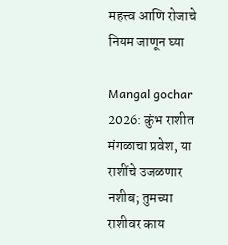महत्त्व आणि रोजाचे नियम जाणून घ्या

Mangal gochar 2026: कुंभ राशीत मंगळाचा प्रवेश, या राशींचे उजळणार नशीब; तुमच्या राशीवर काय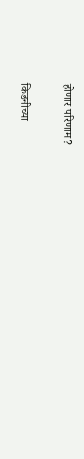होणार परिणाम?

किडनीच्या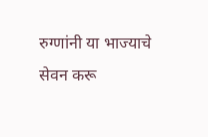रुग्णांनी या भाज्याचे सेवन करू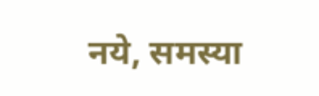नये, समस्या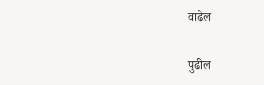वाढेल

पुढील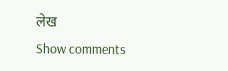लेख
Show comments